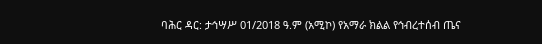ባሕር ዳር: ታኅሣሥ 01/2018 ዓ.ም (አሚኮ) የአማራ ክልል የኅብረተሰብ ጤና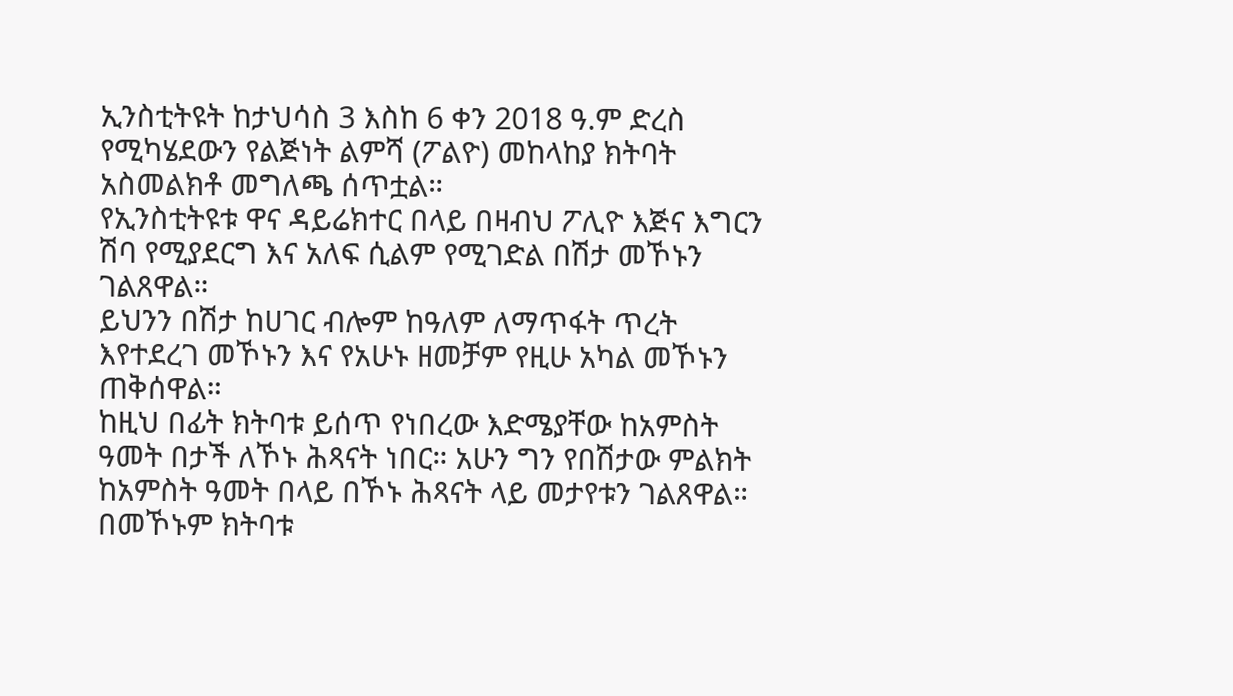ኢንስቲትዩት ከታህሳስ 3 እስከ 6 ቀን 2018 ዓ.ም ድረስ የሚካሄደውን የልጅነት ልምሻ (ፖልዮ) መከላከያ ክትባት አስመልክቶ መግለጫ ሰጥቷል።
የኢንስቲትዩቱ ዋና ዳይሬክተር በላይ በዛብህ ፖሊዮ እጅና እግርን ሽባ የሚያደርግ እና አለፍ ሲልም የሚገድል በሽታ መኾኑን ገልጸዋል።
ይህንን በሽታ ከሀገር ብሎም ከዓለም ለማጥፋት ጥረት እየተደረገ መኾኑን እና የአሁኑ ዘመቻም የዚሁ አካል መኾኑን ጠቅሰዋል።
ከዚህ በፊት ክትባቱ ይሰጥ የነበረው እድሜያቸው ከአምስት ዓመት በታች ለኾኑ ሕጻናት ነበር። አሁን ግን የበሽታው ምልክት ከአምስት ዓመት በላይ በኾኑ ሕጻናት ላይ መታየቱን ገልጸዋል።
በመኾኑም ክትባቱ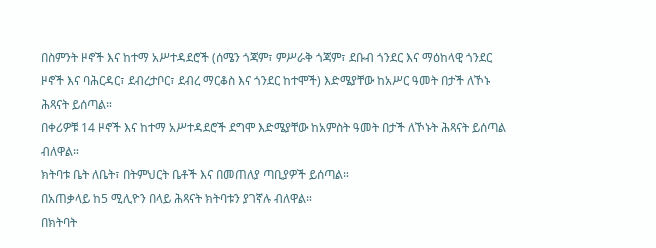በስምንት ዞኖች እና ከተማ አሥተዳደሮች (ሰሜን ጎጃም፣ ምሥራቅ ጎጃም፣ ደቡብ ጎንደር እና ማዕከላዊ ጎንደር ዞኖች እና ባሕርዳር፣ ደብረታቦር፣ ደብረ ማርቆስ እና ጎንደር ከተሞች) እድሜያቸው ከአሥር ዓመት በታች ለኾኑ ሕጻናት ይሰጣል።
በቀሪዎቹ 14 ዞኖች እና ከተማ አሥተዳደሮች ደግሞ እድሜያቸው ከአምስት ዓመት በታች ለኾኑት ሕጻናት ይሰጣል ብለዋል።
ክትባቱ ቤት ለቤት፣ በትምህርት ቤቶች እና በመጠለያ ጣቢያዎች ይሰጣል።
በአጠቃላይ ከ5 ሚሊዮን በላይ ሕጻናት ክትባቱን ያገኛሉ ብለዋል።
በክትባት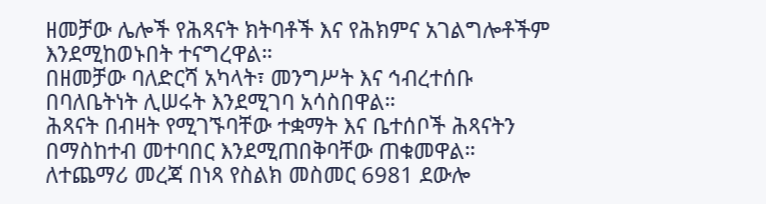ዘመቻው ሌሎች የሕጻናት ክትባቶች እና የሕክምና አገልግሎቶችም እንደሚከወኑበት ተናግረዋል።
በዘመቻው ባለድርሻ አካላት፣ መንግሥት እና ኅብረተሰቡ በባለቤትነት ሊሠሩት እንደሚገባ አሳስበዋል።
ሕጻናት በብዛት የሚገኙባቸው ተቋማት እና ቤተሰቦች ሕጻናትን በማስከተብ መተባበር እንደሚጠበቅባቸው ጠቁመዋል።
ለተጨማሪ መረጃ በነጻ የስልክ መስመር 6981 ደውሎ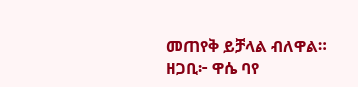መጠየቅ ይቻላል ብለዋል።
ዘጋቢ፦ ዋሴ ባየ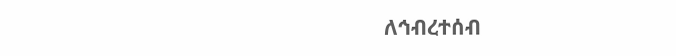ለኅብረተሰብ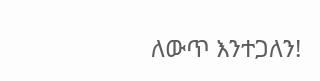ለውጥ እንተጋለን!